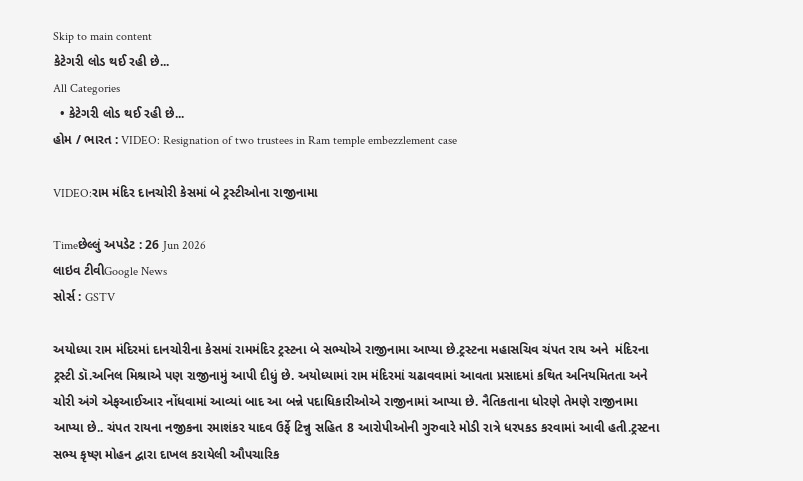Skip to main content
કેટેગરી લોડ થઈ રહી છે...
All Categories
  • કેટેગરી લોડ થઈ રહી છે...
હોમ / ભારત : VIDEO: Resignation of two trustees in Ram temple embezzlement case

VIDEO:રામ મંદિર દાનચોરી કેસમાં બે ટ્રસ્ટીઓના રાજીનામા

Timeછેલ્લું અપડેટ : 26 Jun 2026
લાઇવ ટીવીGoogle News
સોર્સ : GSTV

અયોધ્યા રામ મંદિરમાં દાનચોરીના કેસમાં રામમંદિર ટ્રસ્ટના બે સભ્યોએ રાજીનામા આપ્યા છે.ટ્રસ્ટના મહાસચિવ ચંપત રાય અને  મંદિરના ટ્રસ્ટી ડૉ.અનિલ મિશ્રાએ પણ રાજીનામું આપી દીધું છે. અયોધ્યામાં રામ મંદિરમાં ચઢાવવામાં આવતા પ્રસાદમાં કથિત અનિયમિતતા અને ચોરી અંગે એફઆઈઆર નોંધવામાં આવ્યાં બાદ આ બન્ને પદાધિકારીઓએ રાજીનામાં આપ્યા છે. નૈતિકતાના ધોરણે તેમણે રાજીનામા આપ્યા છે.. ચંપત રાયના નજીકના રમાશંકર યાદવ ઉર્ફે ટિન્નુ સહિત 8 આરોપીઓની ગુરુવારે મોડી રાત્રે ધરપકડ કરવામાં આવી હતી.ટ્રસ્ટના સભ્ય કૃષ્ણ મોહન દ્વારા દાખલ કરાયેલી ઔપચારિક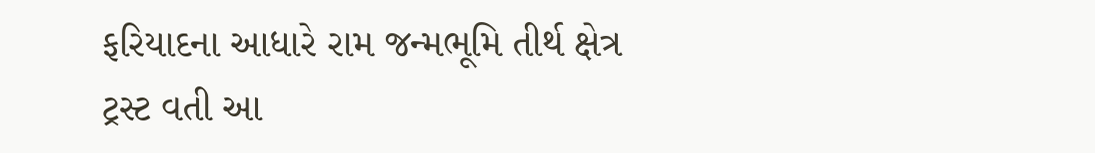ફરિયાદના આધારે રામ જન્મભૂમિ તીર્થ ક્ષેત્ર ટ્રસ્ટ વતી આ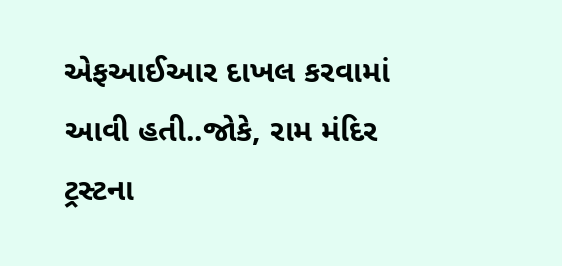એફઆઈઆર દાખલ કરવામાં આવી હતી..જોકે, રામ મંદિર ટ્રસ્ટના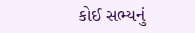કોઈ સભ્યનું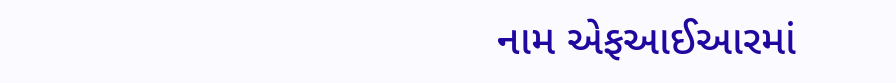નામ એફઆઈઆરમાં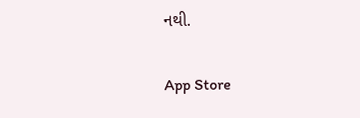નથી.

App Store